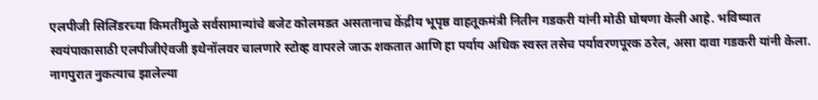एलपीजी सिलिंडरच्या किमतींमुळे सर्वसामान्यांचे बजेट कोलमडत असतानाच केंद्रीय भूपृष्ठ वाहतूकमंत्री नितीन गडकरी यांनी मोठी घोषणा केली आहे. भविष्यात स्वयंपाकासाठी एलपीजीऐवजी इथेनॉलवर चालणारे स्टोव्ह वापरले जाऊ शकतात आणि हा पर्याय अधिक स्वस्त तसेच पर्यावरणपूरक ठरेल, असा दावा गडकरी यांनी केला.
नागपुरात नुकत्याच झालेल्या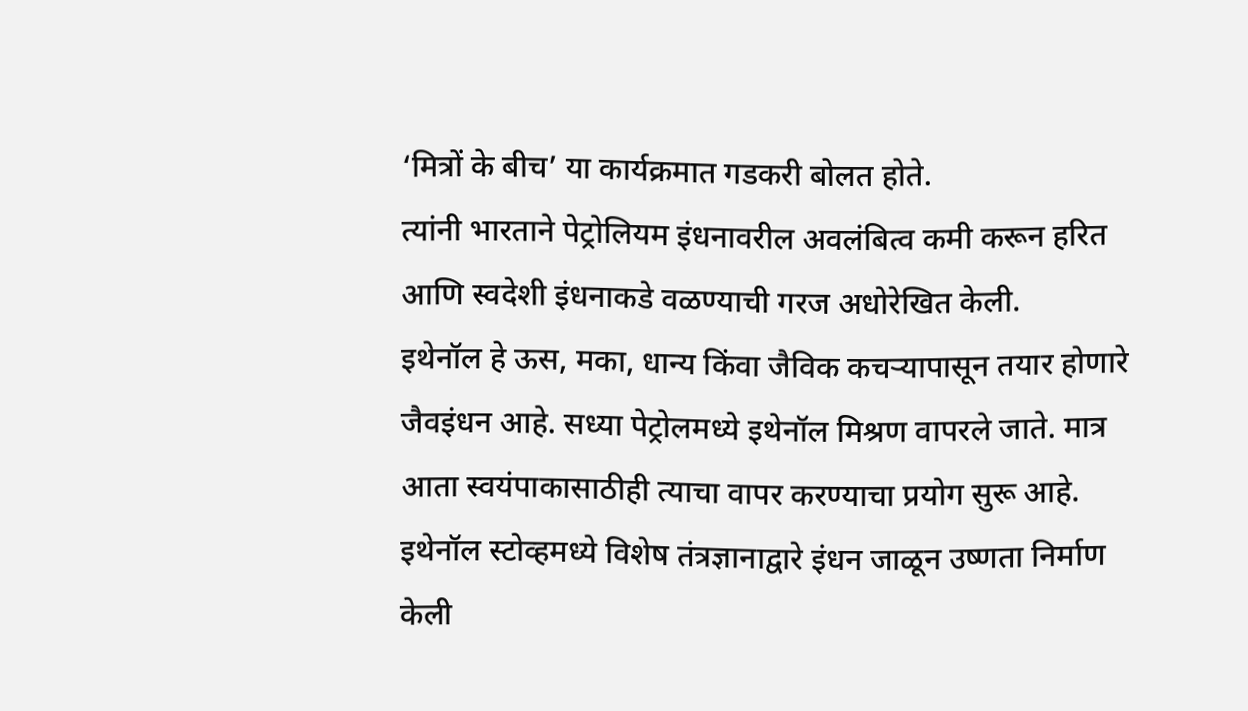‘मित्रों के बीच’ या कार्यक्रमात गडकरी बोलत होते.
त्यांनी भारताने पेट्रोलियम इंधनावरील अवलंबित्व कमी करून हरित आणि स्वदेशी इंधनाकडे वळण्याची गरज अधोरेखित केली.
इथेनॉल हे ऊस, मका, धान्य किंवा जैविक कचऱ्यापासून तयार होणारे जैवइंधन आहे. सध्या पेट्रोलमध्ये इथेनॉल मिश्रण वापरले जाते. मात्र आता स्वयंपाकासाठीही त्याचा वापर करण्याचा प्रयोग सुरू आहे. इथेनॉल स्टोव्हमध्ये विशेष तंत्रज्ञानाद्वारे इंधन जाळून उष्णता निर्माण केली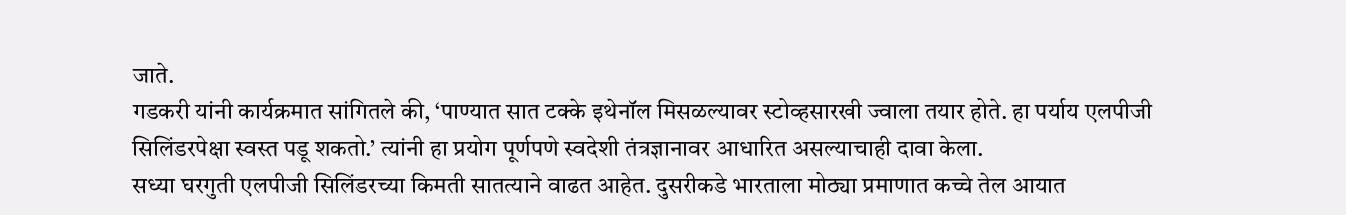जाते.
गडकरी यांनी कार्यक्रमात सांगितले की, ‘पाण्यात सात टक्के इथेनॉल मिसळल्यावर स्टोव्हसारखी ज्वाला तयार होते. हा पर्याय एलपीजी सिलिंडरपेक्षा स्वस्त पडू शकतो.’ त्यांनी हा प्रयोग पूर्णपणे स्वदेशी तंत्रज्ञानावर आधारित असल्याचाही दावा केला.
सध्या घरगुती एलपीजी सिलिंडरच्या किमती सातत्याने वाढत आहेत. दुसरीकडे भारताला मोठ्या प्रमाणात कच्चे तेल आयात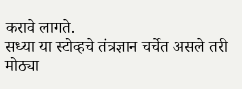करावे लागते.
सध्या या स्टोव्हचे तंत्रज्ञान चर्चेत असले तरी मोठ्या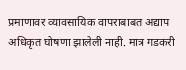प्रमाणावर व्यावसायिक वापराबाबत अद्याप अधिकृत घोषणा झालेली नाही. मात्र गडकरी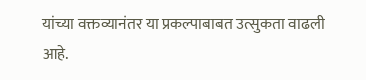यांच्या वक्तव्यानंतर या प्रकल्पाबाबत उत्सुकता वाढली आहे.